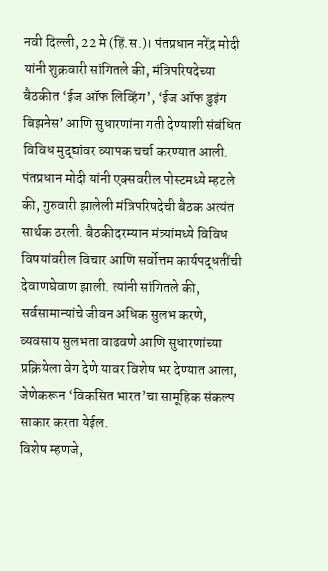नवी दिल्ली, 22 मे (हिं.स.)। पंतप्रधान नरेंद्र मोदी यांनी शुक्रवारी सांगितले की, मंत्रिपरिषदेच्या बैठकीत ‘ईज ऑफ लिव्हिंग’, ‘ईज ऑफ डुइंग बिझनेस’ आणि सुधारणांना गती देण्याशी संबंधित विविध मुद्द्यांवर व्यापक चर्चा करण्यात आली.
पंतप्रधान मोदी यांनी एक्सवरील पोस्टमध्ये म्हटले की, गुरुवारी झालेली मंत्रिपरिषदेची बैठक अत्यंत सार्थक ठरली. बैठकीदरम्यान मंत्र्यांमध्ये विविध विषयांवरील विचार आणि सर्वोत्तम कार्यपद्धतींची देवाणघेवाण झाली. त्यांनी सांगितले की, सर्वसामान्यांचे जीवन अधिक सुलभ करणे, व्यवसाय सुलभता वाढवणे आणि सुधारणांच्या प्रक्रियेला वेग देणे यावर विशेष भर देण्यात आला, जेणेकरून ‘विकसित भारत’चा सामूहिक संकल्प साकार करता येईल.
विशेष म्हणजे,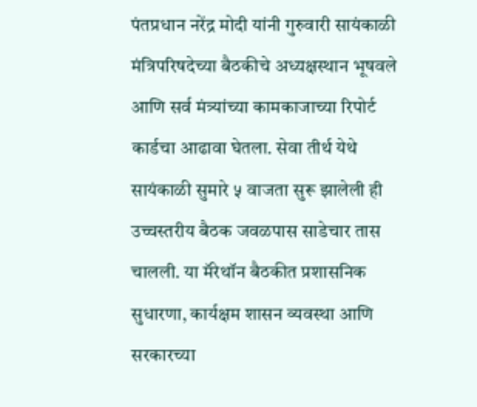पंतप्रधान नरेंद्र मोदी यांनी गुरुवारी सायंकाळी मंत्रिपरिषदेच्या बैठकीचे अध्यक्षस्थान भूषवले आणि सर्व मंत्र्यांच्या कामकाजाच्या रिपोर्ट कार्डचा आढावा घेतला. सेवा तीर्थ येथे सायंकाळी सुमारे ५ वाजता सुरू झालेली ही उच्चस्तरीय बैठक जवळपास साडेचार तास चालली. या मॅरेथॉन बैठकीत प्रशासनिक सुधारणा, कार्यक्षम शासन व्यवस्था आणि सरकारच्या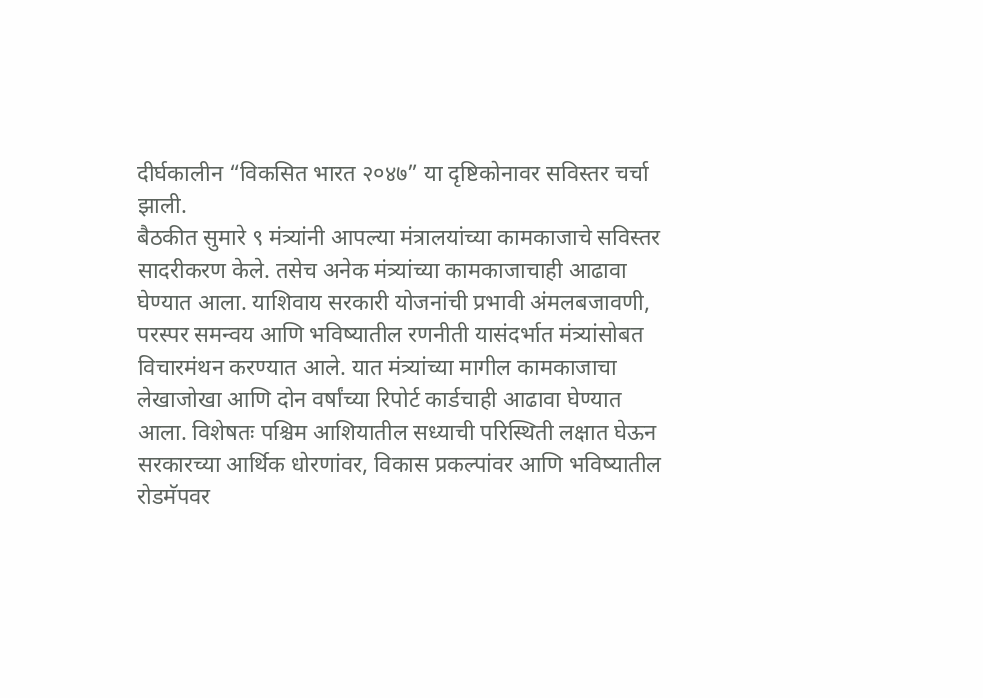दीर्घकालीन “विकसित भारत २०४७” या दृष्टिकोनावर सविस्तर चर्चा झाली.
बैठकीत सुमारे ९ मंत्र्यांनी आपल्या मंत्रालयांच्या कामकाजाचे सविस्तर सादरीकरण केले. तसेच अनेक मंत्र्यांच्या कामकाजाचाही आढावा घेण्यात आला. याशिवाय सरकारी योजनांची प्रभावी अंमलबजावणी, परस्पर समन्वय आणि भविष्यातील रणनीती यासंदर्भात मंत्र्यांसोबत विचारमंथन करण्यात आले. यात मंत्र्यांच्या मागील कामकाजाचा लेखाजोखा आणि दोन वर्षांच्या रिपोर्ट कार्डचाही आढावा घेण्यात आला. विशेषतः पश्चिम आशियातील सध्याची परिस्थिती लक्षात घेऊन सरकारच्या आर्थिक धोरणांवर, विकास प्रकल्पांवर आणि भविष्यातील रोडमॅपवर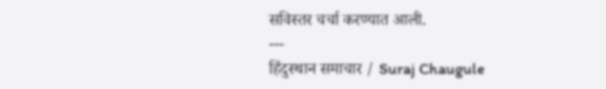सविस्तर चर्चा करण्यात आली.
---
हिंदुस्थान समाचार / Suraj Chaugule